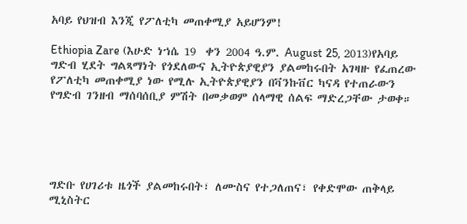አባይ የህዝብ እንጂ የፖለቲካ መጠቀሚያ አይሆንም!

Ethiopia Zare (እሁድ ነኀሴ 19  ቀን 2004 ዓ.ም. August 25, 2013)የአባይ ግድብ ሂደት ግልጻማነት የጎደለውና ኢትዮጵያዊያን ያልመከሩበት አገዛዙ የፈጠረው የፖለቲካ መጠቀሚያ ነው የሚሉ ኢትዮጵያዊያን በቫንኩቨር ካናዳ የተጠራውን የግድብ ገንዘብ ማሰባሰቢያ ምሽት በመቃወም ሰላማዊ ሰልፍ ማድረጋቸው ታወቀ።





ግድቡ የሀገሪቱ ዜጎች ያልመከሩበት፣ ለሙስና የተጋለጠና፣ የቀድሞው ጠቅላይ ሚኒስትር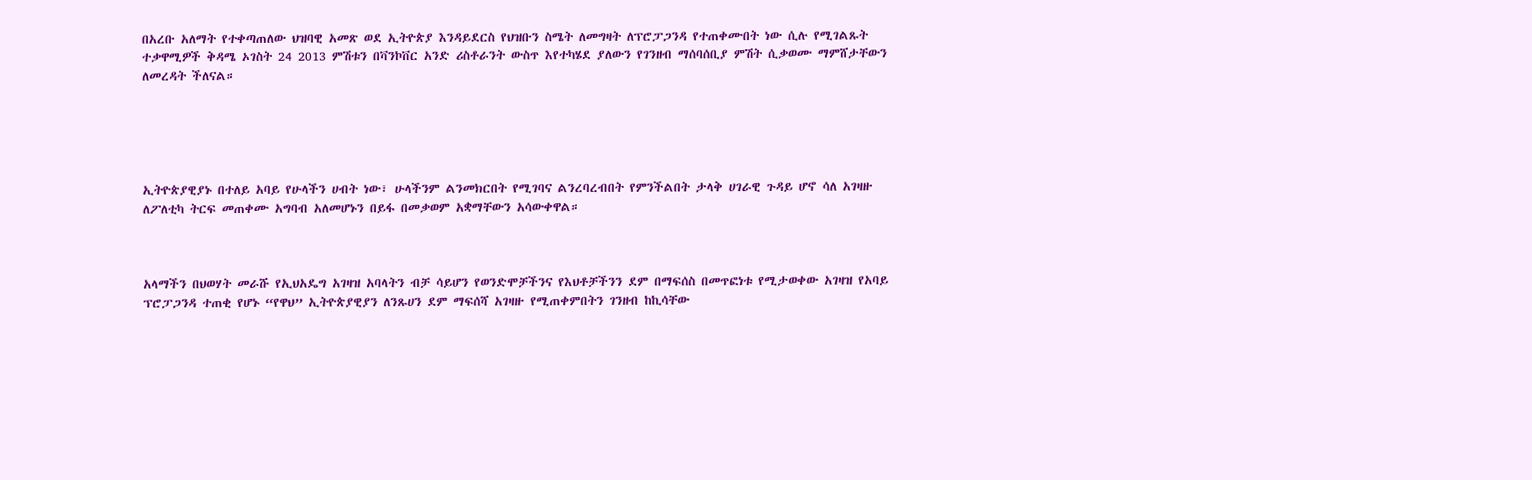በአረቡ አለማት የተቀጣጠለው ህዝባዊ አመጽ ወደ ኢትዮጵያ እንዳይደርስ የህዝቡን ስሜት ለመግዛት ለፕሮፓጋንዳ የተጠቀሙበት ነው ሲሉ የሚገልጹት ተቃዋሚዎች ቅዳሜ ኦገስት 24 2013 ምሽቱን በቫንኮቨር አንድ ሪስቶራንት ውስጥ እየተካሄደ ያለውን የገንዘብ ማሰባሰቢያ ምሽት ሲቃወሙ ማምሸታቸውን ለመረዳት ችለናል።





ኢትዮጵያዊያኑ በተለይ አባይ የሁላችን ሀብት ነው፣ ሁላችንም ልንመክርበት የሚገባና ልንረባረብበት የምንችልበት ታላቅ ሀገራዊ ጉዳይ ሆኖ ሳለ አገዛዙ ለፖለቲካ ትርፍ መጠቀሙ አግባብ አለመሆኑን በይፋ በመቃወም አቋማቸውን አሳውቀዋል።



አላማችን በህወሃት መራሹ የኢህአዴግ አገዛዝ አባላትን ብቻ ሳይሆን የወንድሞቻችንና የእህቶቻችንን ደም በማፍሰስ በመጥፎነቱ የሚታወቀው አገዛዝ የአባይ ፕሮፓጋንዳ ተጠቂ የሆኑ “የዋህ” ኢትዮጵያዊያን ለንጹሀን ደም ማፍሰሻ አገዛዙ የሚጠቀምበትን ገንዘብ ከኪሳቸው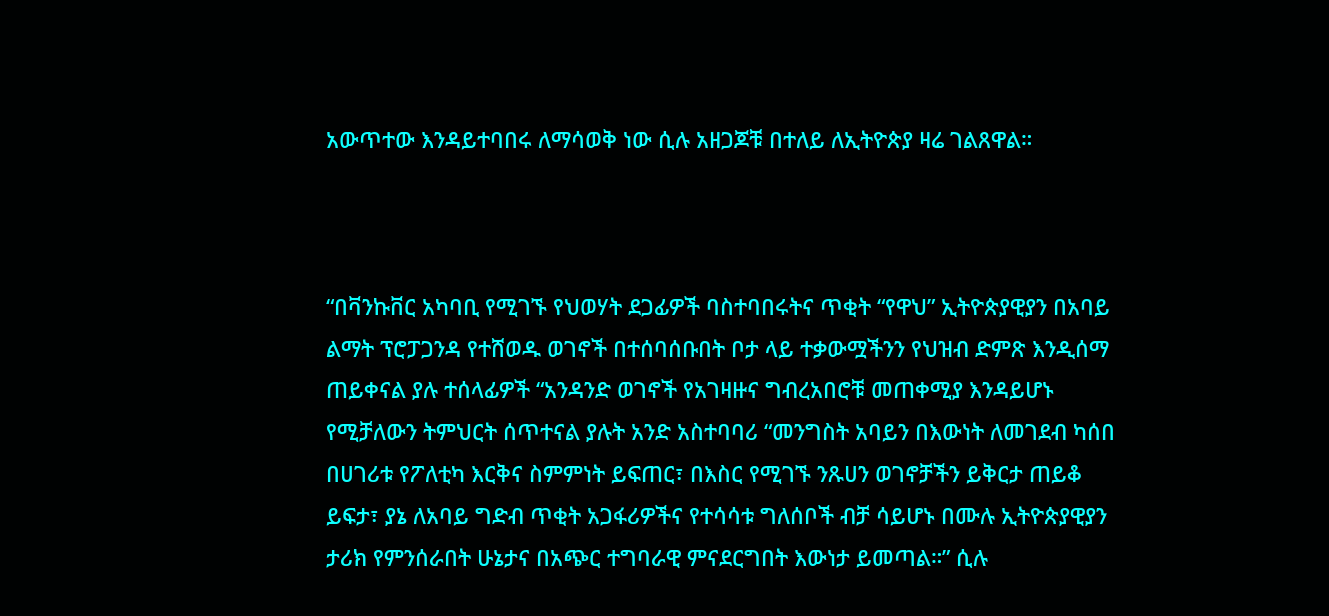አውጥተው እንዳይተባበሩ ለማሳወቅ ነው ሲሉ አዘጋጆቹ በተለይ ለኢትዮጵያ ዛሬ ገልጸዋል።



“በቫንኩቨር አካባቢ የሚገኙ የህወሃት ደጋፊዎች ባስተባበሩትና ጥቂት “የዋህ” ኢትዮጵያዊያን በአባይ ልማት ፕሮፓጋንዳ የተሸወዱ ወገኖች በተሰባሰቡበት ቦታ ላይ ተቃውሟችንን የህዝብ ድምጽ እንዲሰማ ጠይቀናል ያሉ ተሰላፊዎች “አንዳንድ ወገኖች የአገዛዙና ግብረአበሮቹ መጠቀሚያ እንዳይሆኑ የሚቻለውን ትምህርት ሰጥተናል ያሉት አንድ አስተባባሪ “መንግስት አባይን በእውነት ለመገደብ ካሰበ በሀገሪቱ የፖለቲካ እርቅና ስምምነት ይፍጠር፣ በእስር የሚገኙ ንጹሀን ወገኖቻችን ይቅርታ ጠይቆ ይፍታ፣ ያኔ ለአባይ ግድብ ጥቂት አጋፋሪዎችና የተሳሳቱ ግለሰቦች ብቻ ሳይሆኑ በሙሉ ኢትዮጵያዊያን ታሪክ የምንሰራበት ሁኔታና በአጭር ተግባራዊ ምናደርግበት እውነታ ይመጣል።” ሲሉ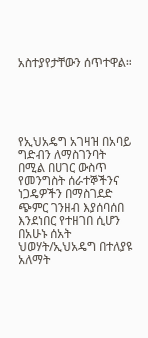አስተያየታቸውን ሰጥተዋል።





የኢህአዴግ አገዛዝ በአባይ ግድብን ለማስገንባት በሚል በሀገር ውስጥ የመንግስት ሰራተኞችንና ነጋዴዎችን በማስገደድ ጭምር ገንዘብ እያሰባሰበ እንደነበር የተዘገበ ሲሆን በአሁኑ ሰአት ህወሃት/ኢህአዴግ በተለያዩ አለማት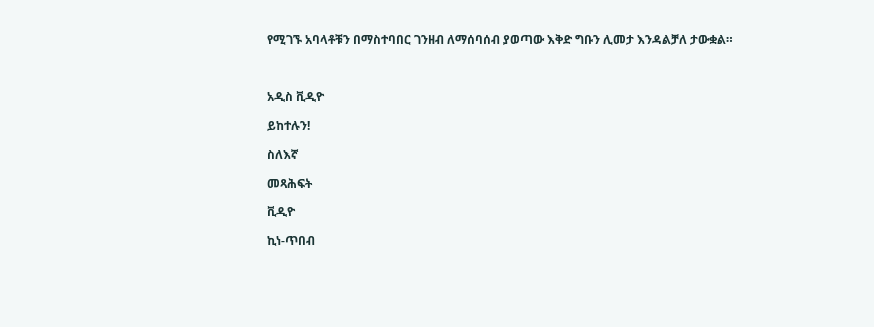የሚገኙ አባላቶቹን በማስተባበር ገንዘብ ለማሰባሰብ ያወጣው እቅድ ግቡን ሊመታ እንዳልቻለ ታውቋል።



አዲስ ቪዲዮ

ይከተሉን!

ስለእኛ

መጻሕፍት

ቪዲዮ

ኪነ-ጥበብ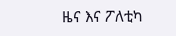ዜና እና ፖለቲካ